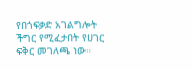የበጎፍቃድ አገልግሎት ችግር የሚፈታበት የሀገር ፍቅር መገለጫ ነው።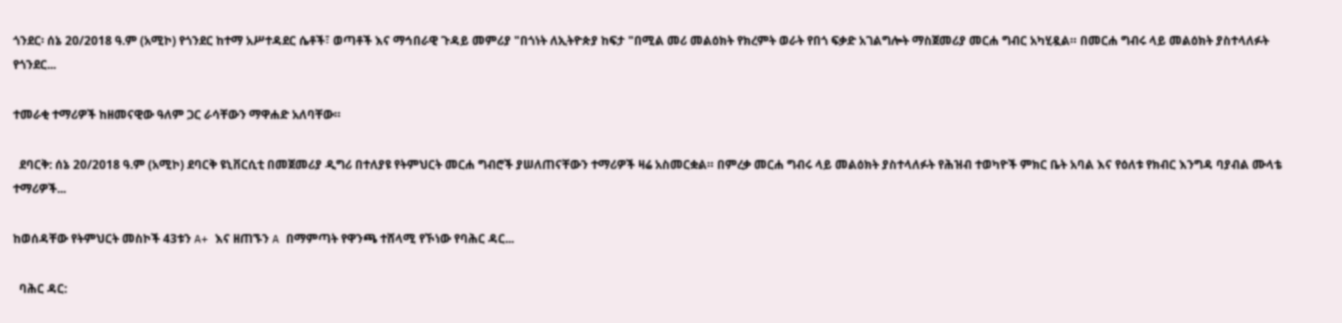ጎንደር፡ ሰኔ 20/2018 ዓ.ም (አሚኮ) የጎንደር ከተማ አሥተዳደር ሴቶች፣ ወጣቶች እና ማኅበራዊ ጉዳይ መምሪያ "በጎነት ለኢትዮጵያ ከፍታ "በሚል መሪ መልዕክት የክረምት ወራት የበጎ ፍቃድ አገልግሎት ማስጀመሪያ መርሐ ግብር አካሂዷል። በመርሐ ግብሩ ላይ መልዕክት ያስተላለፉት የጎንደር...

ተመራቂ ተማሪዎች ከዘመናዊው ዓለም ጋር ራሳቸውን ማዋሐድ አለባቸው።

  ደባርቅ: ሰኔ 20/2018 ዓ.ም (አሚኮ) ደባርቅ ዩኒቨርሲቲ በመጀመሪያ ዲግሪ በተለያዩ የትምህርት መርሐ ግብሮች ያሠለጠናቸውን ተማሪዎች ዛሬ አስመርቋል። በምረቃ መርሐ ግብሩ ላይ መልዕክት ያስተላለፉት የሕዝብ ተወካዮች ምክር ቤት አባል እና የዕለቱ የክብር እንግዳ ባያብል ሙላቴ ተማሪዎች...

ከወሰዳቸው የትምህርት መስኮች 43ቱን A+ እና ዘጠኙን A በማምጣት የዋንጫ ተሸላሚ የኾነው የባሕር ዳር...

  ባሕር ዳር: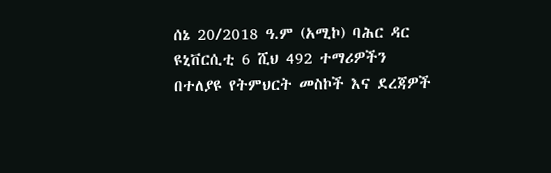ሰኔ 20/2018 ዓ.ም (አሚኮ) ባሕር ዳር ዩኒቨርሲቲ 6 ሺህ 492 ተማሪዎችን በተለያዩ የትምህርት መስኮች እና ደረጃዎች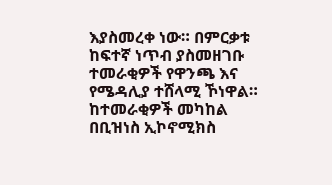እያስመረቀ ነው። በምርቃቱ ከፍተኛ ነጥብ ያስመዘገቡ ተመራቂዎች የዋንጫ እና የሜዳሊያ ተሸላሚ ኾነዋል። ከተመራቂዎች መካከል በቢዝነስ ኢኮኖሚክስ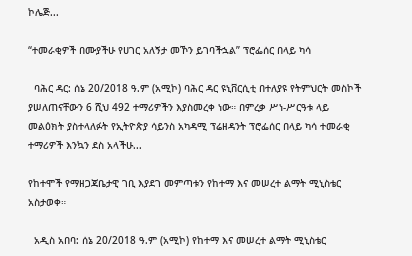ኮሌጅ...

“ተመራቂዎች በሙያችሁ የሀገር አለኝታ መኾን ይገባችኋል” ፕሮፌሰር በላይ ካሳ

  ባሕር ዳር: ሰኔ 20/2018 ዓ.ም (አሚኮ) ባሕር ዳር ዩኒቨርሲቲ በተለያዩ የትምህርት መስኮች ያሠለጠናቸውን 6 ሺህ 492 ተማሪዎችን እያስመረቀ ነው። በምረቃ ሥነ-ሥርዓቱ ላይ መልዕክት ያስተላለፉት የኢትዮጵያ ሳይንስ አካዳሚ ፕሬዘዳንት ፕሮፌሰር በላይ ካሳ ተመራቂ ተማሪዎች እንኳን ደስ አላችሁ...

የከተሞች የማዘጋጃቤታዊ ገቢ እያደገ መምጣቱን የከተማ እና መሠረተ ልማት ሚኒስቴር አስታወቀ።

  አዲስ አበባ: ሰኔ 20/2018 ዓ.ም (አሚኮ) የከተማ እና መሠረተ ልማት ሚኒስቴር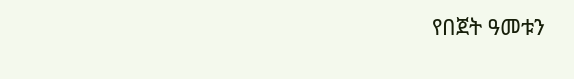የበጀት ዓመቱን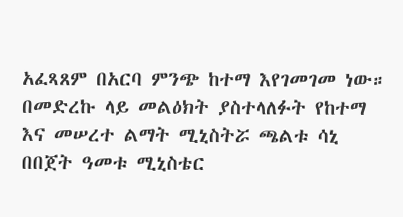አፈጻጸም በአርባ ምንጭ ከተማ እየገመገመ ነው። በመድረኩ ላይ መልዕክት ያስተላለፉት የከተማ እና መሠረተ ልማት ሚኒስትሯ ጫልቱ ሳኒ በበጀት ዓመቱ ሚኒስቴር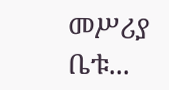መሥሪያ ቤቱ...